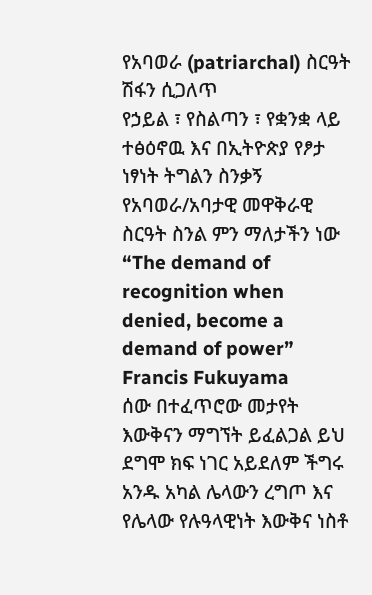የአባወራ (patriarchal) ስርዓት ሽፋን ሲጋለጥ
የኃይል ፣ የስልጣን ፣ የቋንቋ ላይ ተፅዕኖዉ እና በኢትዮጵያ የፆታ ነፃነት ትግልን ስንቃኝ
የአባወራ/አባታዊ መዋቅራዊ ስርዓት ስንል ምን ማለታችን ነው
“The demand of recognition when denied, become a demand of power” Francis Fukuyama
ሰው በተፈጥሮው መታየት እውቅናን ማግኘት ይፈልጋል ይህ ደግሞ ክፍ ነገር አይደለም ችግሩ አንዱ አካል ሌላውን ረግጦ እና የሌላው የሉዓላዊነት እውቅና ነስቶ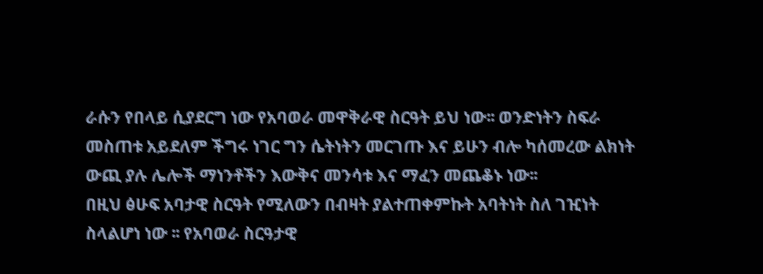ራሱን የበላይ ሲያደርግ ነው የአባወራ መዋቅራዊ ስርዓት ይህ ነው፡፡ ወንድነትን ስፍራ መስጠቱ አይደለም ችግሩ ነገር ግን ሴትነትን መርገጡ እና ይሁን ብሎ ካሰመረው ልክነት ውጪ ያሉ ሌሎች ማነንቶችን እውቅና መንሳቱ እና ማፈን መጨቆኑ ነው፡፡
በዚህ ፅሁፍ አባታዊ ስርዓት የሚለውን በብዛት ያልተጠቀምኩት አባትነት ስለ ገዢነት ስላልሆነ ነው ፡፡ የአባወራ ስርዓታዊ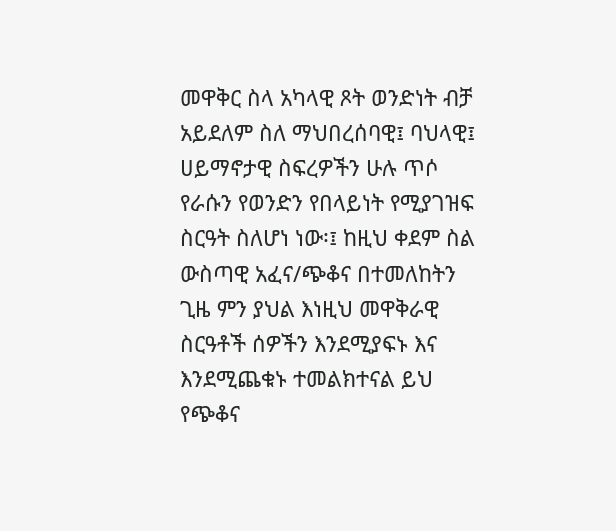መዋቅር ስላ አካላዊ ጾት ወንድነት ብቻ አይደለም ስለ ማህበረሰባዊ፤ ባህላዊ፤ ሀይማኖታዊ ስፍረዎችን ሁሉ ጥሶ የራሱን የወንድን የበላይነት የሚያገዝፍ ስርዓት ስለሆነ ነው፡፤ ከዚህ ቀደም ስል ውስጣዊ አፈና/ጭቆና በተመለከትን ጊዜ ምን ያህል እነዚህ መዋቅራዊ ስርዓቶች ሰዎችን እንደሚያፍኑ እና እንደሚጨቁኑ ተመልክተናል ይህ የጭቆና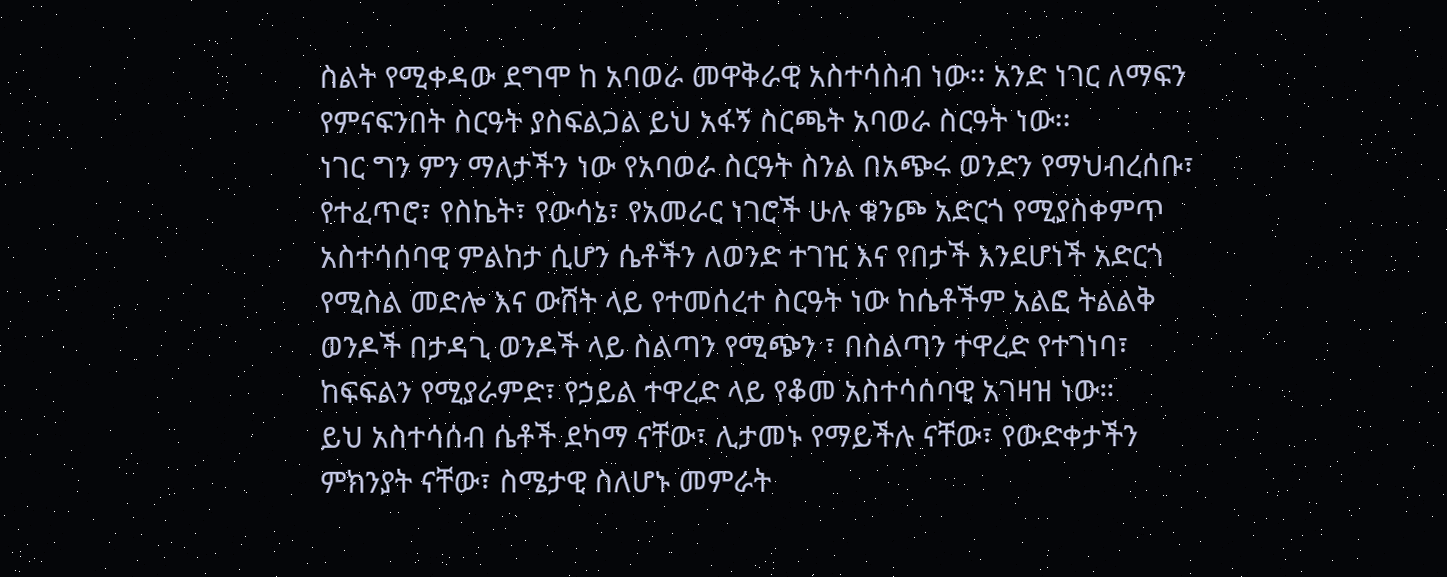ስልት የሚቀዳው ደግሞ ከ አባወራ መዋቅራዊ አስተሳስብ ነው፡፡ አንድ ነገር ለማፍን የምናፍንበት ስርዓት ያስፍልጋል ይህ አፋኝ ስርጫት አባወራ ስርዓት ነው፡፡
ነገር ግን ምን ማለታችን ነው የአባወራ ስርዓት ስንል በአጭሩ ወንድን የማህብረሰቡ፣ የተፈጥሮ፣ የስኬት፣ የውሳኔ፣ የአመራር ነገሮች ሁሉ ቁንጮ አድርጎ የሚያስቀምጥ አስተሳሰባዊ ምልከታ ሲሆን ሴቶችን ለወንድ ተገዢ እና የበታች እንደሆነች አድርጎ የሚስል መድሎ እና ውሸት ላይ የተመሰረተ ስርዓት ነው ከሴቶችም አልፎ ትልልቅ ወንዶች በታዳጊ ወንዶች ላይ ስልጣን የሚጭን ፣ በስልጣን ተዋረድ የተገነባ፣ ከፍፍልን የሚያራምድ፣ የኃይል ተዋረድ ላይ የቆመ አስተሳሰባዊ አገዛዝ ነው።
ይህ አስተሳሰብ ሴቶች ደካማ ናቸው፣ ሊታመኑ የማይችሉ ናቸው፣ የውድቀታችን ምክንያት ናቸው፣ ስሜታዊ ስለሆኑ መምራት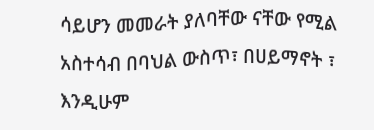ሳይሆን መመራት ያለባቸው ናቸው የሚል አስተሳብ በባህል ውስጥ፣ በሀይማኖት ፣ እንዲሁም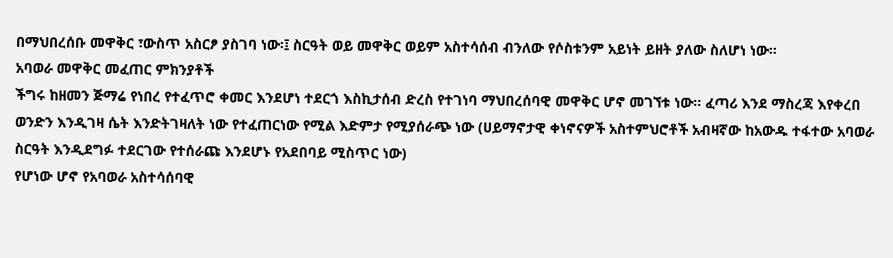በማህበረሰቡ መዋቅር ፣ውስጥ አስርፆ ያስገባ ነው፡፤ ስርዓት ወይ መዋቅር ወይም አስተሳሰብ ብንለው የሶስቱንም አይነት ይዘት ያለው ስለሆነ ነው፡፡
አባወራ መዋቅር መፈጠር ምክንያቶች
ችግሩ ከዘመን ጅማሬ የነበረ የተፈጥሮ ቀመር እንደሆነ ተደርጎ እስኪታሰብ ድረስ የተገነባ ማህበረሰባዊ መዋቅር ሆኖ መገኘቱ ነው፡፡ ፈጣሪ እንደ ማስረጃ እየቀረበ ወንድን እንዲገዛ ሴት እንድትገዛለት ነው የተፈጠርነው የሚል እድምታ የሚያሰራጭ ነው (ሀይማኖታዊ ቀነኖናዎች አስተምህሮቶች አብዛኛው ከአውዱ ተፋተው አባወራ ስርዓት እንዲደግፉ ተደርገው የተሰራጩ እንደሆኑ የአደበባይ ሚስጥር ነው)
የሆነው ሆኖ የአባወራ አስተሳሰባዊ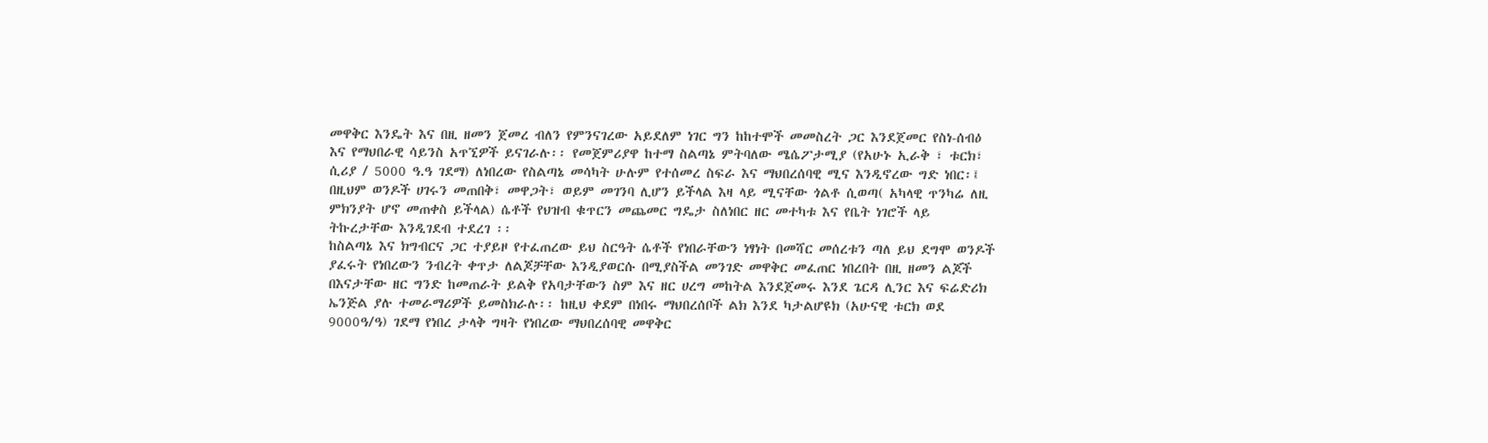መዋቅር እንዴት እና በዚ ዘመን ጀመረ ብለን የምንናገረው አይደለም ነገር ግን ከከተሞች መመስረት ጋር እንደጀመር የስነ-ሰብዕ እና የማህበራዊ ሳይንስ አጥኚዎች ይናገራሉ፡፡ የመጀምሪያዋ ከተማ ስልጣኔ ምትባለው ሜሴፖታሚያ (የአሁኑ ኢራቅ ፣ ቱርክ፣ ሲሪያ / 5000 ዓ.ዓ ገደማ) ለነበረው የስልጣኔ መሳካት ሁሉም የተሰመረ ስፍራ እና ማህበረሰባዊ ሚና እንዲኖረው ግድ ነበር፡፤ በዚህም ወንዶች ሀገሩን መጠበቅ፣ መዋጋት፣ ወይም መገንባ ሊሆን ይችላል እዛ ላይ ሚናቸው ጎልቶ ሲወጣ( አካላዊ ጥንካሬ ለዚ ምክንያት ሆኖ መጠቀስ ይችላል) ሴቶች የህዝብ ቁጥርን መጨመር ግዴታ ስለነበር ዘር መተካቱ እና የቤት ነገሮች ላይ ትኩረታቸው እንዲገደብ ተደረገ ፡፡
ከስልጣኔ እና ክግብርና ጋር ተያይዞ የተፈጠረው ይህ ስርዓት ሴቶች የነበራቸውን ነፃነት በመሻር መሰረቱን ጣለ ይህ ደግሞ ወንዶች ያፈሩት የነበረውን ንብረት ቀጥታ ለልጆቻቸው እንዲያወርሱ በሚያስችል መንገድ መዋቅር መፈጠር ነበረበት በዚ ዘመን ልጆች በእናታቸው ዘር ግንድ ከመጠራት ይልቅ የአባታቸውን ስም እና ዘር ሀረግ መከትል እንደጀመሩ እንደ ጌርዳ ሊንር እና ፍሬድሪክ ኤንጅል ያሉ ተመራማሪዎች ይመስክራሉ፡፡ ከዚህ ቀደም በነበሩ ማህበረሰቦች ልክ እንደ ካታልሆዩክ (አሁናዊ ቱርክ ወደ 9000ዓ/ዓ) ገደማ የነበረ ታላቅ ግዛት የነበረው ማህበረሰባዊ መዋቅር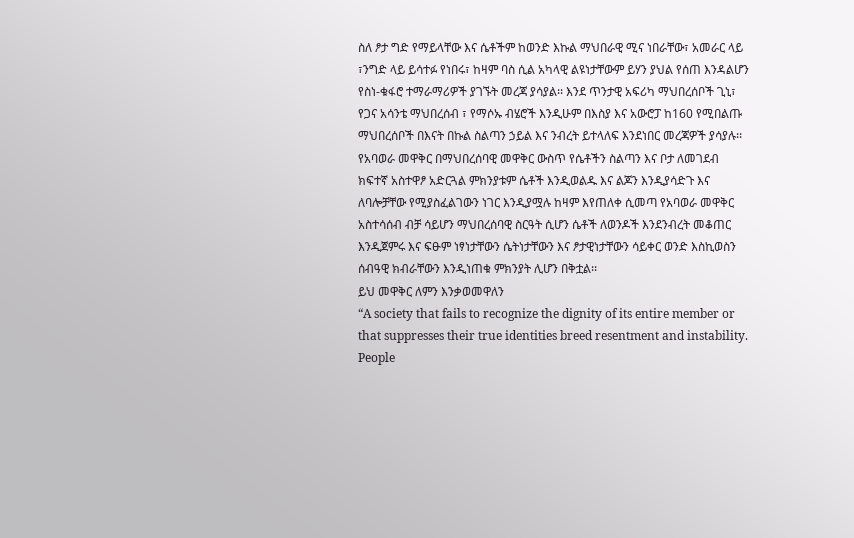ስለ ፆታ ግድ የማይላቸው እና ሴቶችም ከወንድ እኩል ማህበራዊ ሚና ነበራቸው፣ አመራር ላይ ፣ንግድ ላይ ይሳተፉ የነበሩ፣ ከዛም ባስ ሲል አካላዊ ልዩነታቸውም ይሃን ያህል የሰጠ እንዳልሆን የስነ-ቁፋሮ ተማራማሪዎች ያገኙት መረጃ ያሳያል፡፡ እንደ ጥንታዊ አፍሪካ ማህበረሰቦች ጊኒ፣ የጋና አሳንቴ ማህበረሰብ ፣ የማሶኡ ብሄሮች እንዲሁም በእስያ እና አውሮፓ ከ160 የሚበልጡ ማህበረሰቦች በእናት በኩል ስልጣን ኃይል እና ንብረት ይተላለፍ እንደነበር መረጃዎች ያሳያሉ፡፡
የአባወራ መዋቅር በማህበረሰባዊ መዋቅር ውስጥ የሴቶችን ስልጣን እና ቦታ ለመገደብ ክፍተኛ አስተዋፆ አድርጓል ምክንያቱም ሴቶች እንዲወልዱ እና ልጆን እንዲያሳድጉ እና ለባሎቻቸው የሚያስፈልገውን ነገር እንዲያሟሉ ከዛም እየጠለቀ ሲመጣ የአባወራ መዋቅር አስተሳሰብ ብቻ ሳይሆን ማህበረሰባዊ ስርዓት ሲሆን ሴቶች ለወንዶች እንደንብረት መቆጠር እንዲጀምሩ እና ፍፁም ነፃነታቸውን ሴትነታቸውን እና ፆታዊነታቸውን ሳይቀር ወንድ እስኪወስን ሰብዓዊ ክብራቸውን እንዲነጠቁ ምክንያት ሊሆን በቅቷል፡፡
ይህ መዋቅር ለምን እንቃወመዋለን
“A society that fails to recognize the dignity of its entire member or that suppresses their true identities breed resentment and instability. People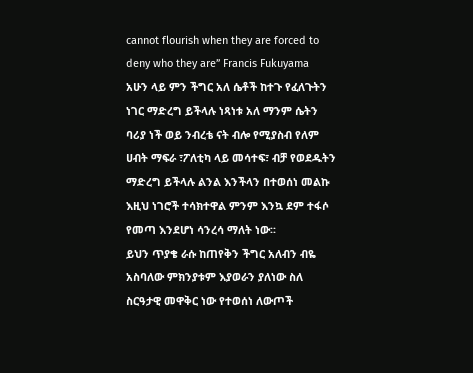cannot flourish when they are forced to deny who they are” Francis Fukuyama
አሁን ላይ ምን ችግር አለ ሴቶች ከተጉ የፈለጉትን ነገር ማድረግ ይችላሉ ነጻነቱ አለ ማንም ሴትን ባሪያ ነች ወይ ንብረቴ ናት ብሎ የሚያስብ የለም ሀብት ማፍራ ፣ፖለቲካ ላይ መሳተፍ፣ ብቻ የወደዱትን ማድረግ ይችላሉ ልንል እንችላን በተወሰነ መልኩ እዚህ ነገሮች ተሳክተዋል ምንም እንኳ ደም ተፋሶ የመጣ እንደሆነ ሳንረሳ ማለት ነው፡፡
ይህን ጥያቄ ራሱ ከጠየቅን ችግር አለብን ብዬ አስባለው ምክንያቱም እያወራን ያለነው ስለ ስርዓታዊ መዋቅር ነው የተወሰነ ለውጦች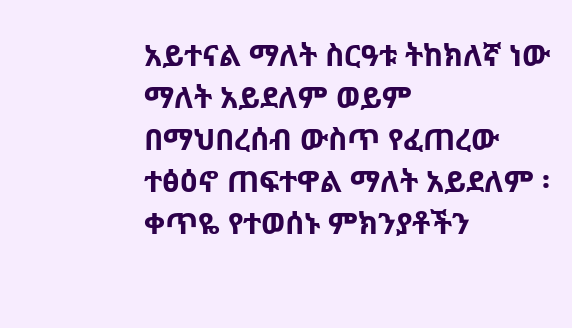አይተናል ማለት ስርዓቱ ትከክለኛ ነው ማለት አይደለም ወይም በማህበረሰብ ውስጥ የፈጠረው ተፅዕኖ ጠፍተዋል ማለት አይደለም ፡ ቀጥዬ የተወሰኑ ምክንያቶችን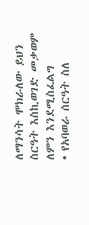ለማንሳት ሞክራለው ይህን ስርዓት እስኪወገድ መቃወም ለምን እንደሚስፈልግ
• የአባወራ ሰርዓት ስለ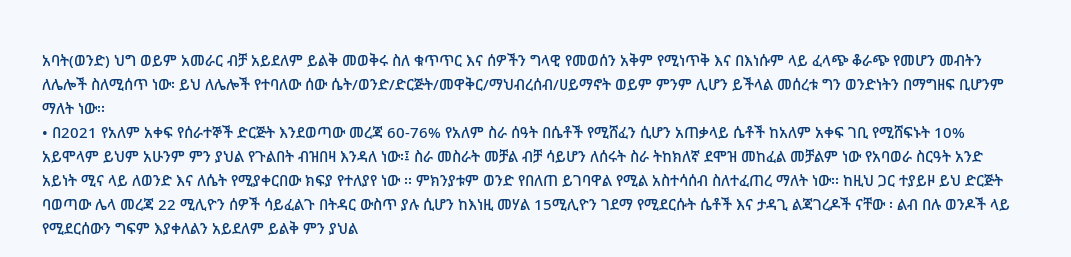አባት(ወንድ) ህግ ወይም አመራር ብቻ አይደለም ይልቅ መወቅሩ ስለ ቁጥጥር እና ሰዎችን ግላዊ የመወሰን አቅም የሚነጥቅ እና በእነሱም ላይ ፈላጭ ቆራጭ የመሆን መብትን ለሌሎች ስለሚሰጥ ነው፡ ይህ ለሌሎች የተባለው ሰው ሴት/ወንድ/ድርጅት/መዋቅር/ማህብረሰብ/ሀይማኖት ወይም ምንም ሊሆን ይችላል መሰረቱ ግን ወንድነትን በማግዘፍ ቢሆንም ማለት ነው፡፡
• በ2021 የአለም አቀፍ የሰራተኞች ድርጅት እንደወጣው መረጃ 60-76% የአለም ስራ ሰዓት በሴቶች የሚሸፈን ሲሆን አጠቃላይ ሴቶች ከአለም አቀፍ ገቢ የሚሸፍኑት 10% አይሞላም ይህም አሁንም ምን ያህል የጉልበት ብዝበዛ እንዳለ ነው፡፤ ስራ መስራት መቻል ብቻ ሳይሆን ለሰሩት ስራ ትከክለኛ ደሞዝ መከፈል መቻልም ነው የአባወራ ስርዓት አንድ አይነት ሚና ላይ ለወንድ እና ለሴት የሚያቀርበው ክፍያ የተለያየ ነው ፡፡ ምክንያቱም ወንድ የበለጠ ይገባዋል የሚል አስተሳሰብ ስለተፈጠረ ማለት ነው፡፡ ከዚህ ጋር ተያይዞ ይህ ድርጅት ባወጣው ሌላ መረጃ 22 ሚሊዮን ሰዎች ሳይፈልጉ በትዳር ውስጥ ያሉ ሲሆን ከእነዚ መሃል 15ሚሊዮን ገደማ የሚደርሱት ሴቶች እና ታዳጊ ልጃገረዶች ናቸው ፡ ልብ በሉ ወንዶች ላይ የሚደርሰውን ግፍም እያቀለልን አይደለም ይልቅ ምን ያህል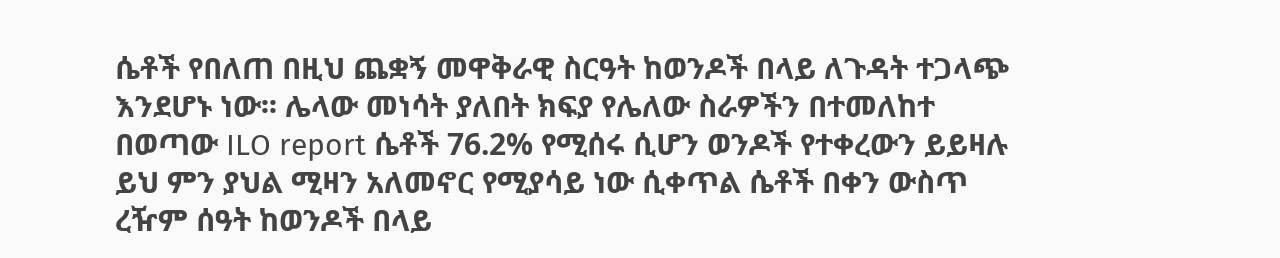ሴቶች የበለጠ በዚህ ጨቋኝ መዋቅራዊ ስርዓት ከወንዶች በላይ ለጉዳት ተጋላጭ እንደሆኑ ነው፡፡ ሌላው መነሳት ያለበት ክፍያ የሌለው ስራዎችን በተመለከተ በወጣው ILO report ሴቶች 76.2% የሚሰሩ ሲሆን ወንዶች የተቀረውን ይይዛሉ ይህ ምን ያህል ሚዛን አለመኖር የሚያሳይ ነው ሲቀጥል ሴቶች በቀን ውስጥ ረዥም ሰዓት ከወንዶች በላይ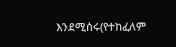እንደሚሰሩ(የተከፈለም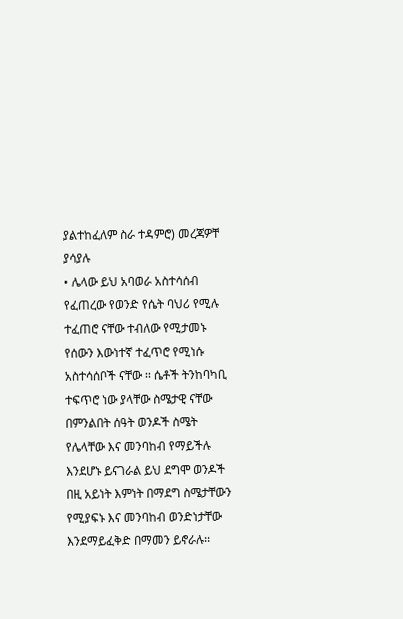ያልተከፈለም ስራ ተዳምሮ) መረጃዎቸ ያሳያሉ
• ሌላው ይህ አባወራ አስተሳሰብ የፈጠረው የወንድ የሴት ባህሪ የሚሉ ተፈጠሮ ናቸው ተብለው የሚታመኑ የሰውን እውነተኛ ተፈጥሮ የሚነሱ አስተሳሰቦች ናቸው ፡፡ ሴቶች ትንከባካቢ ተፍጥሮ ነው ያላቸው ስሜታዊ ናቸው በምንልበት ሰዓት ወንዶች ስሜት የሌላቸው እና መንባከብ የማይችሉ እንደሆኑ ይናገራል ይህ ደግሞ ወንዶች በዚ አይነት እምነት በማደግ ስሜታቸውን የሚያፍኑ እና መንባከብ ወንድነታቸው እንደማይፈቅድ በማመን ይኖራሉ፡፡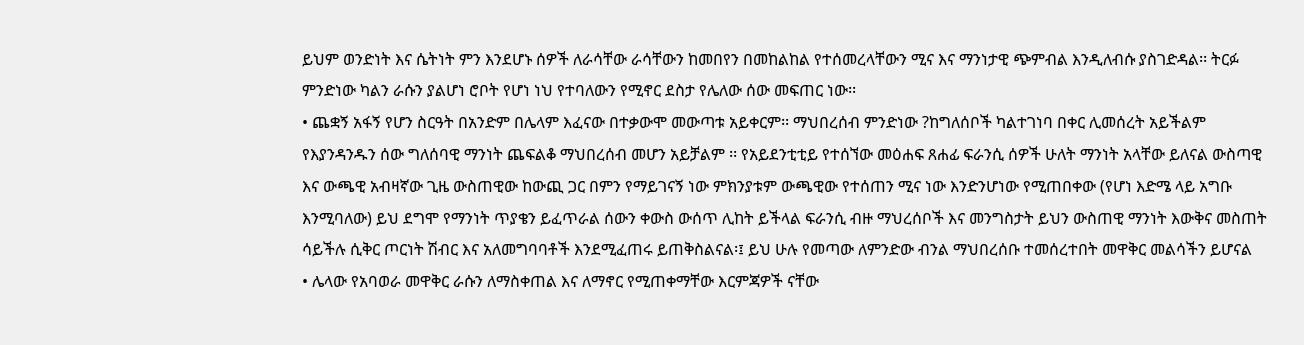ይህም ወንድነት እና ሴትነት ምን እንደሆኑ ሰዎች ለራሳቸው ራሳቸውን ከመበየን በመከልከል የተሰመረላቸውን ሚና እና ማንነታዊ ጭምብል እንዲለብሱ ያስገድዳል፡፡ ትርፉ ምንድነው ካልን ራሱን ያልሆነ ሮቦት የሆነ ነህ የተባለውን የሚኖር ደስታ የሌለው ሰው መፍጠር ነው፡፡
• ጨቋኝ አፋኝ የሆን ስርዓት በአንድም በሌላም እፈናው በተቃውሞ መውጣቱ አይቀርም፡፡ ማህበረሰብ ምንድነው ?ከግለሰቦች ካልተገነባ በቀር ሊመሰረት አይችልም የእያንዳንዱን ሰው ግለሰባዊ ማንነት ጨፍልቆ ማህበረሰብ መሆን አይቻልም ፡፡ የአይደንቲቲይ የተሰኘው መዕሐፍ ጸሐፊ ፍራንሲ ሰዎች ሁለት ማንነት አላቸው ይለናል ውስጣዊ እና ውጫዊ አብዛኛው ጊዜ ውስጠዊው ከውጪ ጋር በምን የማይገናኝ ነው ምክንያቱም ውጫዊው የተሰጠን ሚና ነው እንድንሆነው የሚጠበቀው (የሆነ እድሜ ላይ አግቡ እንሚባለው) ይህ ደግሞ የማንነት ጥያቄን ይፈጥራል ሰውን ቀውስ ውሰጥ ሊከት ይችላል ፍራንሲ ብዙ ማህረሰቦች እና መንግስታት ይህን ውስጠዊ ማንነት እውቅና መስጠት ሳይችሉ ሲቅር ጦርነት ሽብር እና አለመግባባቶች እንደሚፈጠሩ ይጠቅስልናል፡፤ ይህ ሁሉ የመጣው ለምንድው ብንል ማህበረሰቡ ተመሰረተበት መዋቅር መልሳችን ይሆናል
• ሌላው የአባወራ መዋቅር ራሱን ለማስቀጠል እና ለማኖር የሚጠቀማቸው እርምጃዎች ናቸው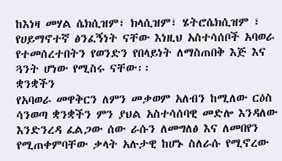ከእነዛ መሃል ሴክሲዝም፣ ክላሲዝም፣ ሄትሮሴክሲዝም ፣ የሀይማኖተኛ ፅንፈኝነት ናቸው እነዚህ አስተሳሰቦች አባወራ የተመሰረተበትን የወንድን የበላይነት ለማስጠበቅ እጅ እና ጓንት ሆነው የሚስሩ ናቸው፡፡
ቋንቋችን
የአባወራ መዋቅርን ለምን መቃወም አለብን ከሚለው ርዕስ ሳንወጣ ቋንቋችን ምን ያህል አስተሳሰባዊ መድሎ እንዳለው እንድንረዳ ፈልጋው ሰው ራሱን ለመግለፅ እና ለመበየን የሚጠቀምባቸው ቃላት አሉታዊ ከሆኑ ስለራሱ የሚኖረው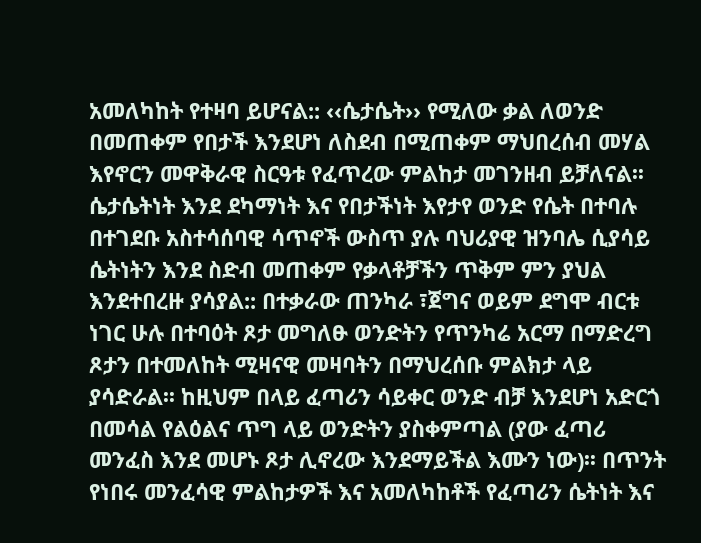አመለካከት የተዛባ ይሆናል:: ‹‹ሴታሴት›› የሚለው ቃል ለወንድ በመጠቀም የበታች እንደሆነ ለስደብ በሚጠቀም ማህበረሰብ መሃል እየኖርን መዋቅራዊ ስርዓቱ የፈጥረው ምልከታ መገንዘብ ይቻለናል፡፡ ሴታሴትነት እንደ ደካማነት እና የበታችነት እየታየ ወንድ የሴት በተባሉ በተገደቡ አስተሳሰባዊ ሳጥኖች ውስጥ ያሉ ባህሪያዊ ዝንባሌ ሲያሳይ ሴትነትን እንደ ስድብ መጠቀም የቃላቶቻችን ጥቅም ምን ያህል እንደተበረዙ ያሳያል:: በተቃራው ጠንካራ ፣ጀግና ወይም ደግሞ ብርቱ ነገር ሁሉ በተባዕት ጾታ መግለፁ ወንድትን የጥንካሬ አርማ በማድረግ ጾታን በተመለከት ሚዛናዊ መዛባትን በማህረሰቡ ምልክታ ላይ ያሳድራል፡፡ ከዚህም በላይ ፈጣሪን ሳይቀር ወንድ ብቻ እንደሆነ አድርጎ በመሳል የልዕልና ጥግ ላይ ወንድትን ያስቀምጣል (ያው ፈጣሪ መንፈስ እንደ መሆኑ ጾታ ሊኖረው እንደማይችል እሙን ነው)፡፡ በጥንት የነበሩ መንፈሳዊ ምልከታዎች እና አመለካከቶች የፈጣሪን ሴትነት እና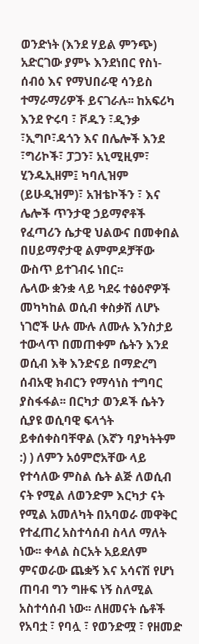ወንድነት (እንደ ሃይል ምንጭ) አድርገው ያምኑ እንደነበር የስነ-ሰብዕ እና የማህበራዊ ሳንይስ ተማራማሪዎች ይናገራሉ፡፡ ከአፍሪካ እንደ ዮሩባ ፣ ቮዱን ፣ዲንቃ ፣ኢግቦ፣ዳጎን እና በሌሎች እንደ ፣ግሪኮች፣ ፓጋን፣ አኒሚዚም፣ ሂንዱኢዘም፤ ካባሊዝም (ይሁዲዝም)፣ አዝቴኮችን ፣ እና ሌሎች ጥንታዊ ኃይማኖቶች የፈጣሪን ሴታዊ ህልውና በመቀበል በሀይማኖታዊ ልምምዶቻቸው ውስጥ ይተገብሩ ነበር፡፡
ሌላው ቋንቋ ላይ ካደሩ ተፅዕኖዎች መካካከል ወሲብ ቀስቃሽ ለሆኑ ነገሮች ሁሉ ሙሉ ለሙሉ እንስታይ ተውላጥ በመጠቀም ሴትን እንደ ወሲብ እቅ እንድናይ በማድረግ ሰብአዊ ክብርን የማሳነስ ተግባር ያስፋፋል፡፡ በርካታ ወንዶች ሴትን ሲያዩ ወሲባዊ ፍላጎት ይቀሰቀስባቸዋል (እኛን ባያካትትም :) ) ለምን አዕምሮአቸው ላይ የተሳለው ምስል ሴት ልጅ ለወሲብ ናት የሚል ለወንድም እርካታ ናት የሚል አመለካት በአባወራ መዋቅር የተፈጠረ አስተሳሰብ ስላለ ማለት ነው፡፡ ቀላል ስርአት አይደለም ምናወራው ጨቋኝ እና አሳናሽ የሆነ ጠባብ ግን ግዙፍ ነኝ ስለሚል አስተሳሰብ ነው፡፡ ለዘመናት ሴቶች የአባቷ ፣ የባሏ ፣ የወንድሟ ፣ የዘመድ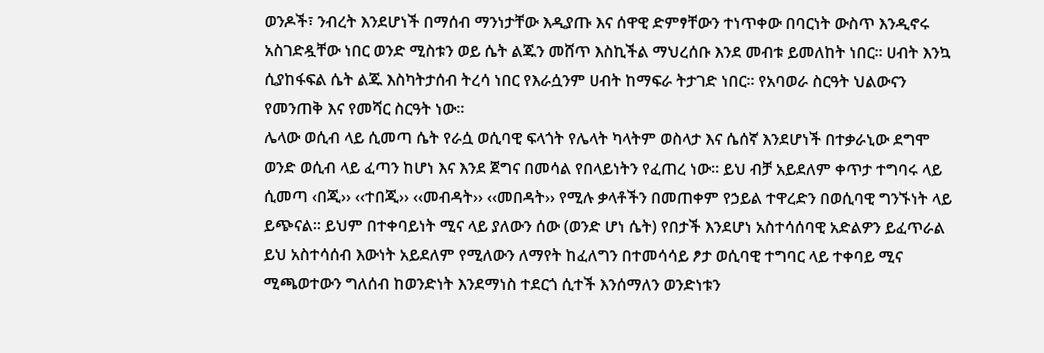ወንዶች፣ ንብረት እንደሆነች በማሰብ ማንነታቸው እዲያጡ እና ሰዋዊ ድምፃቸውን ተነጥቀው በባርነት ውስጥ እንዲኖሩ አስገድዷቸው ነበር ወንድ ሚስቱን ወይ ሴት ልጁን መሸጥ እስኪችል ማህረሰቡ እንደ መብቱ ይመለከት ነበር፡፡ ሀብት እንኳ ሲያከፋፍል ሴት ልጁ እስካትታሰብ ትረሳ ነበር የእራሷንም ሀብት ከማፍራ ትታገድ ነበር፡፡ የአባወራ ስርዓት ህልውናን የመንጠቅ እና የመሻር ስርዓት ነው፡፡
ሌላው ወሲብ ላይ ሲመጣ ሴት የራሷ ወሲባዊ ፍላጎት የሌላት ካላትም ወስላታ እና ሴሰኛ እንደሆነች በተቃራኒው ደግሞ ወንድ ወሲብ ላይ ፈጣን ከሆነ እና እንደ ጀግና በመሳል የበላይነትን የፈጠረ ነው፡፡ ይህ ብቻ አይደለም ቀጥታ ተግባሩ ላይ ሲመጣ ‹በጂ›› ‹‹ተበጂ›› ‹‹መብዳት›› ‹‹መበዳት›› የሚሉ ቃላቶችን በመጠቀም የኃይል ተዋረድን በወሲባዊ ግንኙነት ላይ ይጭናል፡፡ ይህም በተቀባይነት ሚና ላይ ያለውን ሰው (ወንድ ሆነ ሴት) የበታች እንደሆነ አስተሳሰባዊ አድልዎን ይፈጥራል ይህ አስተሳሰብ እውነት አይደለም የሚለውን ለማየት ከፈለግን በተመሳሳይ ፆታ ወሲባዊ ተግባር ላይ ተቀባይ ሚና ሚጫወተውን ግለሰብ ከወንድነት እንደማነስ ተደርጎ ሲተች እንሰማለን ወንድነቱን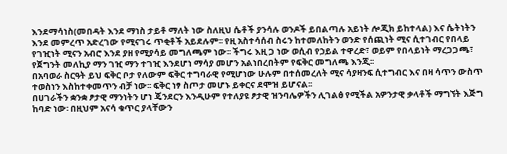እንደማሳነስ(መበዳት እንደ ማነስ ታይቶ ማለት ነው ስለዚህ ሴቶች ያንሳሉ ወንዶች ይበልጣሉ አይነት ሎጂክ ይከተላል) እና ሴትነትን እንደ መምረጥ አድረገው የሚናገሩ ጥቂቶች አይደሉም፡፡ የዚ አስተሳሰብ ስሩን ከተመለከትን ወንድ የሰጪነት ሚና ሲተገብር የበላይ የገዢነት ሚናን አብሮ እንደ ያዘ የሚያሳይ መግለጫም ነው፡፡ ችግሩ እዚ ጋ ነው ወሲብ የኃይል ተዋረድ፣ ወይም የበላይነት ማረጋጋጫ፣ የጀግንት መለኪያ ማን ገዢ ማን ተገዢ እንደሆነ ማሳያ መሆን አልነበረበትም የፍቅር መግለጫ እንጂ፡፡
በአባወራ ስርዓት ይህ ፍቅር ቦታ የለውም ፍቅር ተግባራዊ የሚሆነው ሁሉም በተሰመረለት ሚና ሳያዛንፍ ሲተግብር እና በዛ ሳጥን ውስጥ ተወስነን እስከተቀመጥን ብቻ ነው፡፡ ፍቅር ነፃ ስጦታ መሆኑ ይቀርና ደሞዝ ይሆናል፡፡
በሀገራችን ቋንቋ ፆታዊ ማንነትን ሆነ ጄንደርን እንዲሁም የተለያዩ ፆታዊ ዝንባሌዎችን ሊገልፅ የሚችል አዎንታዊ ቃላቶች ማግኘት እጅግ ከባድ ነው፡ በዚህም አናሳ ቁጥር ያላቸውን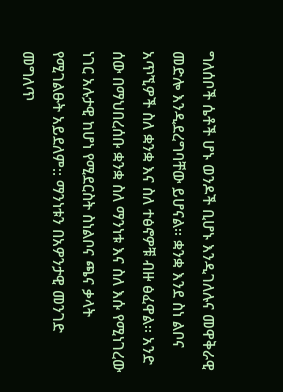ግለሰቦች ሴቶች ሆኑ ወንዶች ቢሆኑ እንዲገለሉና መዋቅራዊ መድሎ እንዲደረግባቸው ይሆናል፡፡ ቋንቋ እንደ ስነ ልቦና አጥኚዎች ስለ ቋንቋ እና ስለ ተፅኖዎቹ ብዙ ፅፈዋል፡፡ አንድ ሰው በማህበረሰቡ ቋንቋ ስለ ማንነቱ እና ስለ እሱ የሚነገረው ነገር አሉታዊ ከሆነ የሚደርስት ስነልቦና ጫና ቃላት የሚገልፁት አይደለም:: ማንነቱን በአዎንታዊ መንገድ መግለጥ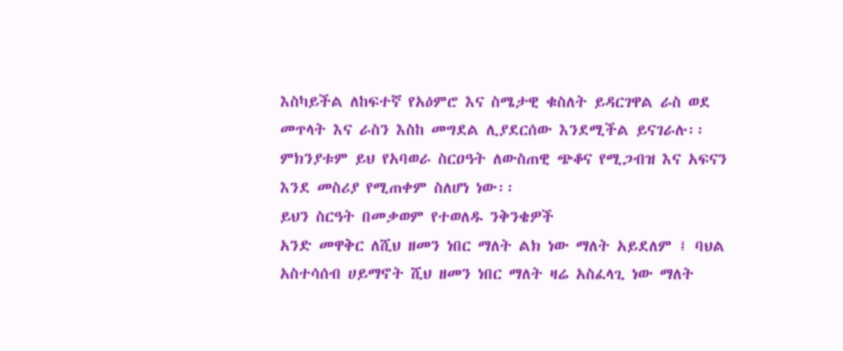እስካይችል ለከፍተኛ የአዕምሮ እና ስሜታዊ ቁስለት ይዳርገዋል ራስ ወደ መጥላት እና ራስን እስከ መግደል ሊያደርሰው እንደሚችል ይናገራሉ፡፡ምክንያቱም ይህ የአባወራ ስርዐዓት ለውስጠዊ ጭቆና የሚጋብዝ እና አፍናን እንደ መስሪያ የሚጠቀም ስለሆነ ነው፡፡
ይህን ስርዓት በመቃወም የተወለዱ ንቅንቄዎች
አንድ መዋቅር ለሺህ ዘመን ነበር ማለት ልክ ነው ማለት አይደለም ፤ ባህል አስተሳሰብ ሀይማኖት ሺህ ዘመን ነበር ማለት ዛሬ አስፈላጊ ነው ማለት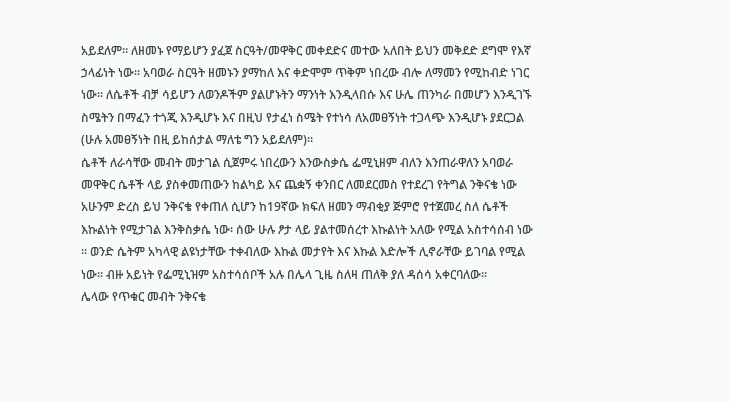አይደለም፡፡ ለዘመኑ የማይሆን ያፈጀ ስርዓት/መዋቅር መቀደድና መተው አለበት ይህን መቅደድ ደግሞ የእኛ ኃላፊነት ነው፡፡ አባወራ ስርዓት ዘመኑን ያማከለ እና ቀድሞም ጥቅም ነበረው ብሎ ለማመን የሚከብድ ነገር ነው፡፡ ለሴቶች ብቻ ሳይሆን ለወንዶችም ያልሆኑትን ማንነት እንዲላበሱ እና ሁሌ ጠንካራ በመሆን እንዲገኙ ስሜትን በማፈን ተጎጂ እንዲሆኑ እና በዚህ የታፈነ ስሜት የተነሳ ለአመፀኝነት ተጋላጭ እንዲሆኑ ያደርጋል (ሁሉ አመፀኝነት በዚ ይከሰታል ማለቴ ግን አይደለም)፡፡
ሴቶች ለራሳቸው መብት መታገል ሲጀምሩ ነበረውን እንውስቃሴ ፌሚኒዘም ብለን እንጠራዋለን አባወራ መዋቅር ሴቶች ላይ ያስቀመጠውን ከልካይ እና ጨቋኝ ቀንበር ለመደርመስ የተደረገ የትግል ንቅናቄ ነው አሁንም ድረስ ይህ ንቅናቄ የቀጠለ ሲሆን ከ19ኛው ክፍለ ዘመን ማብቂያ ጅምሮ የተጀመረ ስለ ሴቶች እኩልነት የሚታገል እንቅስቃሴ ነው፡ ሰው ሁሉ ፆታ ላይ ያልተመሰረተ እኩልነት አለው የሚል አስተሳሰብ ነው ፡፡ ወንድ ሴትም አካላዊ ልዩነታቸው ተቀብለው እኩል መታየት እና እኩል እድሎች ሊኖራቸው ይገባል የሚል ነው፡፡ ብዙ አይነት የፌሚኒዝም አስተሳሰቦች አሉ በሌላ ጊዜ ስለዛ ጠለቅ ያለ ዳሰሳ አቀርባለው፡፡
ሌላው የጥቁር መብት ንቅናቄ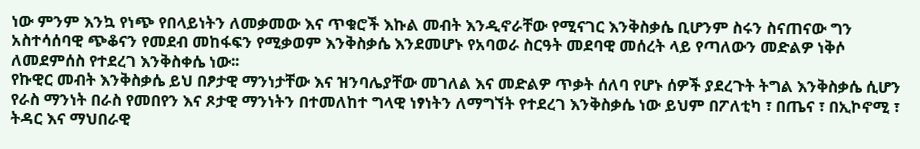ነው ምንም እንኳ የነጭ የበላይነትን ለመቃመው እና ጥቁሮች እኩል መብት እንዲኖራቸው የሚናገር እንቅስቃሴ ቢሆንም ስሩን ስናጠናው ግን አስተሳሰባዊ ጭቆናን የመደብ መከፋፍን የሚቃወም እንቅስቃሴ እንደመሆኑ የአባወራ ስርዓት መደባዊ መሰረት ላይ የጣለውን መድልዎ ነቅሶ ለመደምሰስ የተደረገ እንቅስቀሴ ነው፡፡
የኩዊር መብት እንቅስቃሴ ይህ በፆታዊ ማንነታቸው እና ዝንባሌያቸው መገለል እና መድልዎ ጥቃት ሰለባ የሆኑ ሰዎች ያደረጉት ትግል እንቅስቃሴ ሲሆን የራስ ማንነት በራስ የመበየን እና ጾታዊ ማንነትን በተመለከተ ግላዊ ነፃነትን ለማግኘት የተደረገ እንቅስቃሴ ነው ይህም በፖለቲካ ፣ በጤና ፣ በኢኮኖሚ ፣ ትዳር እና ማህበራዊ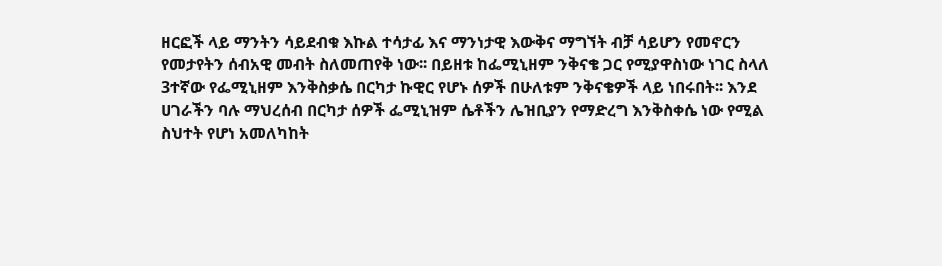ዘርፎች ላይ ማንትን ሳይደብቁ እኩል ተሳታፊ እና ማንነታዊ እውቅና ማግኘት ብቻ ሳይሆን የመኖርን የመታየትን ሰብአዊ መብት ስለመጠየቅ ነው፡፡ በይዘቱ ከፌሚኒዘም ንቅናቄ ጋር የሚያዋስነው ነገር ስላለ 3ተኛው የፌሚኒዘም እንቅስቃሴ በርካታ ኩዊር የሆኑ ሰዎች በሁለቱም ንቅናቄዎች ላይ ነበሩበት፡፡ እንደ ሀገራችን ባሉ ማህረሰብ በርካታ ሰዎች ፌሚኒዝም ሴቶችን ሌዝቢያን የማድረግ እንቅስቀሴ ነው የሚል ስህተት የሆነ አመለካከት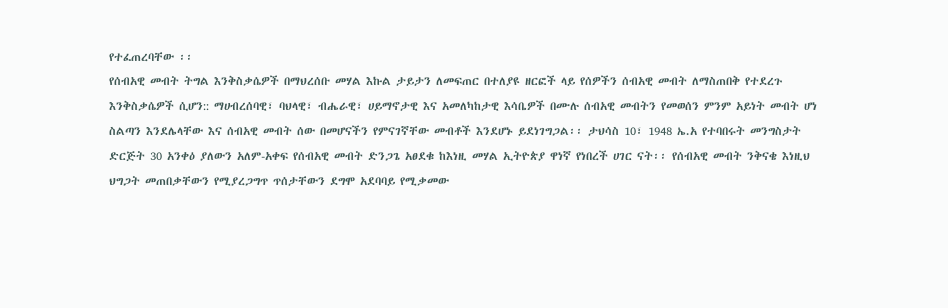የተፈጠረባቸው ፡፡
የሰብአዊ መብት ትግል እንቅስቃሴዎች በማህረሰቡ መሃል እኩል ታይታን ለመፍጠር በተለያዩ ዘርፎች ላይ የሰዎችን ሰብአዊ መብት ለማስጠበቅ የተደረጉ እንቅስቃሴዎች ሲሆን:: ማሀብረሰባዊ፣ ባህላዊ፣ ብሔራዊ፣ ሀይማኖታዊ እና አመለካከታዊ እሳቤዎች በሙሉ ሰብአዊ መብትን የመወሰን ምንም አይነት መብት ሆነ ስልጣን እንደሌላቸው እና ሰብአዊ መብት ሰው በመሆናችን የምናገኛቸው መብቶች እንደሆኑ ይደነገግጋል፡፡ ታህሳስ 10፣ 1948 ኤ.አ የተባበሩት መንግስታት ድርጅት 30 አንቀዕ ያለውን አለም-አቀፍ የሰብአዊ መብት ድንጋጌ አፀደቁ ከእነዚ መሃል ኢትዮጵያ ዋነኛ የነበረች ሀገር ናት፡፡ የሰብአዊ መብት ንቅናቄ እነዚህ ህግጋት መጠበቃቸውን የሚያረጋግጥ ጥሰታቸውን ደግሞ አደባባይ የሚቃመው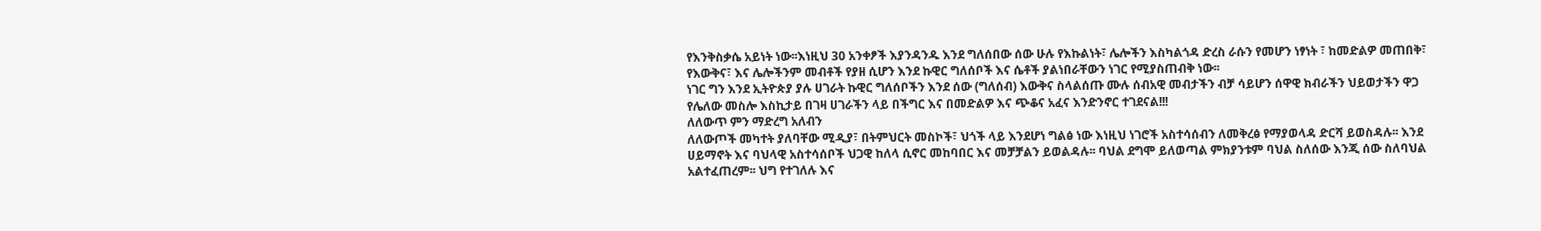የእንቅስቃሴ አይነት ነው፡፡እነዚህ 30 አንቀፆች እያንዳንዱ እንደ ግለሰበው ሰው ሁሉ የእኩልነት፣ ሌሎችን እስካልጎዳ ድረስ ራሱን የመሆን ነፃነት ፣ ከመድልዎ መጠበቅ፣ የእውቅና፣ እና ሌሎችንም መብቶች የያዘ ሲሆን እንደ ኩዊር ግለሰቦች እና ሴቶች ያልነበራቸውን ነገር የሚያስጠብቅ ነው፡፡
ነገር ግን እንደ ኢትዮጵያ ያሉ ሀገራት ኩዊር ግለሰቦችን እንደ ሰው (ግለሰብ) እውቅና ስላልሰጡ ሙሉ ሰብአዊ መብታችን ብቻ ሳይሆን ሰዋዊ ክብራችን ህይወታችን ዋጋ የሌለው መስሎ እስኪታይ በገዛ ሀገራችን ላይ በችግር እና በመድልዎ እና ጭቆና አፈና እንድንኖር ተገደናል!!!
ለለውጥ ምን ማድረግ አለብን
ለለውጦች መካተት ያለባቸው ሚዲያ፣ በትምህርት መስኮች፣ ህጎች ላይ እንደሆነ ግልፅ ነው እነዚህ ነገሮች አስተሳሰብን ለመቅረፅ የማያወላዳ ድርሻ ይወስዳሉ፡፡ እንደ ሀይማኖት እና ባህላዊ አስተሳሰቦች ህጋዊ ከለላ ሲኖር መከባበር እና መቻቻልን ይወልዳሉ፡፡ ባህል ደግሞ ይለወጣል ምክያንቱም ባህል ስለሰው እንጂ ሰው ስለባህል አልተፈጠረም፡፡ ህግ የተገለሉ እና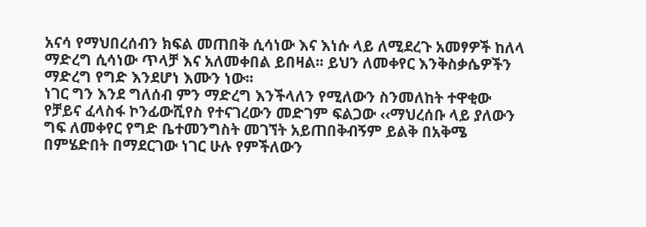አናሳ የማህበረሰብን ክፍል መጠበቅ ሲሳነው እና እነሱ ላይ ለሚደረጉ አመፃዎች ከለላ ማድረግ ሲሳነው ጥላቻ እና አለመቀበል ይበዛል፡፡ ይህን ለመቀየር እንቅስቃሴዎችን ማድረግ የግድ እንደሆነ እሙን ነው፡፡
ነገር ግን እንደ ግለሰብ ምን ማድረግ እንችላለን የሚለውን ስንመለከት ተዋቂው የቻይና ፈላስፋ ኮንፊውሺየስ የተናገረውን መድገም ፍልጋው ‹‹ማህረሰቡ ላይ ያለውን ግፍ ለመቀየር የግድ ቤተመንግስት መገኘት አይጠበቅብኝም ይልቅ በአቅሜ በምሄድበት በማደርገው ነገር ሁሉ የምችለውን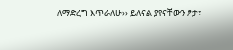ለማድረግ እጥራለሁ›› ይለናል ያየናቸውን ፆታ፣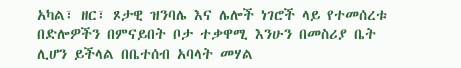አካል፣ ዘር፣ ጾታዊ ዝንባሌ እና ሌሎች ነገሮች ላይ የተመሰረቱ በድሎዎችን በምናይበት ቦታ ተቃዋሚ እንሁን በመስሪያ ቤት ሊሆን ይችላል በቤተሰብ አባላት መሃል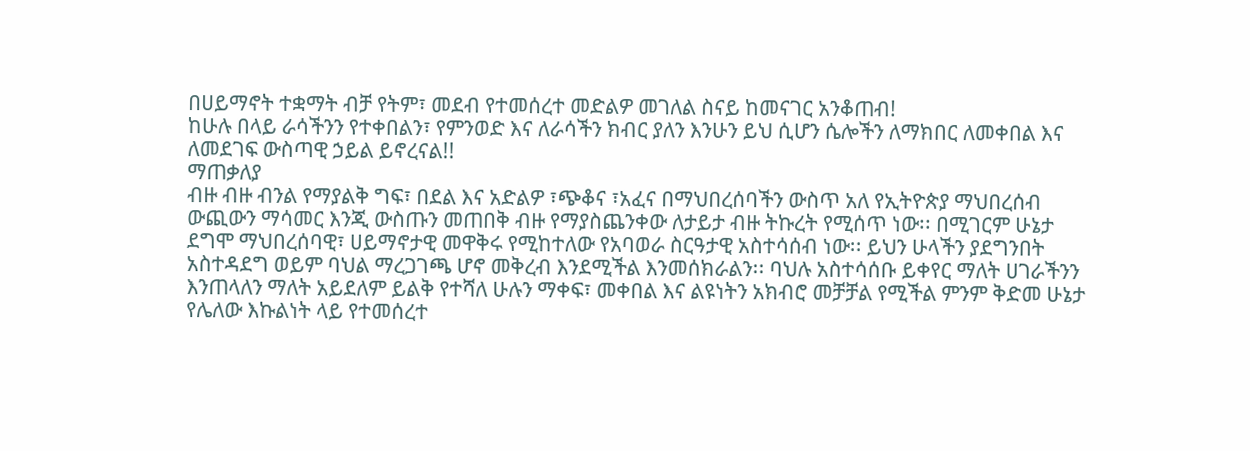በሀይማኖት ተቋማት ብቻ የትም፣ መደብ የተመሰረተ መድልዎ መገለል ስናይ ከመናገር አንቆጠብ!
ከሁሉ በላይ ራሳችንን የተቀበልን፣ የምንወድ እና ለራሳችን ክብር ያለን እንሁን ይህ ሲሆን ሴሎችን ለማክበር ለመቀበል እና ለመደገፍ ውስጣዊ ኃይል ይኖረናል!!
ማጠቃለያ
ብዙ ብዙ ብንል የማያልቅ ግፍ፣ በደል እና አድልዎ ፣ጭቆና ፣አፈና በማህበረሰባችን ውስጥ አለ የኢትዮጵያ ማህበረሰብ ውጪውን ማሳመር እንጂ ውስጡን መጠበቅ ብዙ የማያስጨንቀው ለታይታ ብዙ ትኩረት የሚሰጥ ነው፡፡ በሚገርም ሁኔታ ደግሞ ማህበረሰባዊ፣ ሀይማኖታዊ መዋቅሩ የሚከተለው የአባወራ ስርዓታዊ አስተሳሰብ ነው፡፡ ይህን ሁላችን ያደግንበት አስተዳደግ ወይም ባህል ማረጋገጫ ሆኖ መቅረብ እንደሚችል እንመሰክራልን፡፡ ባህሉ አስተሳሰቡ ይቀየር ማለት ሀገራችንን እንጠላለን ማለት አይደለም ይልቅ የተሻለ ሁሉን ማቀፍ፣ መቀበል እና ልዩነትን አክብሮ መቻቻል የሚችል ምንም ቅድመ ሁኔታ የሌለው እኩልነት ላይ የተመሰረተ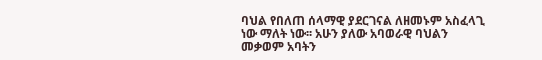ባህል የበለጠ ሰላማዊ ያደርገናል ለዘመኑም አስፈላጊ ነው ማለት ነው፡፡ አሁን ያለው አባወራዊ ባህልን መቃወም አባትን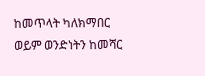ከመጥላት ካለክማበር ወይም ወንድነትን ከመሻር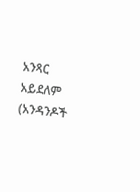አንጻር አይደለም (አንዳንዶች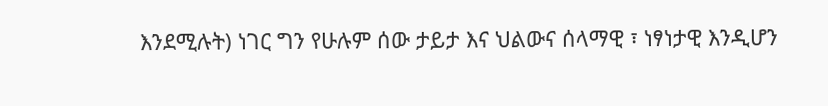እንደሚሉት) ነገር ግን የሁሉም ሰው ታይታ እና ህልውና ሰላማዊ ፣ ነፃነታዊ እንዲሆን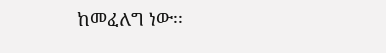ከመፈለግ ነው፡፡